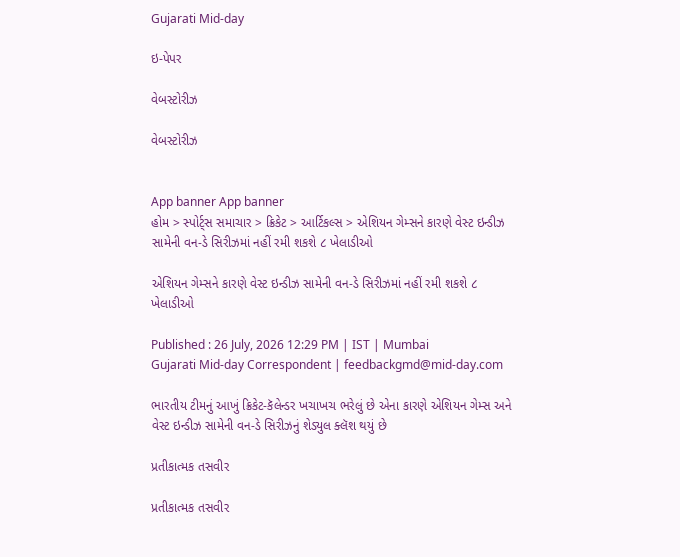Gujarati Mid-day

ઇ-પેપર

વેબસ્ટોરીઝ

વેબસ્ટોરીઝ


App banner App banner
હોમ > સ્પોર્ટ્સ સમાચાર > ક્રિકેટ > આર્ટિકલ્સ > એશિયન ગેમ્સને કારણે વેસ્ટ ઇન્ડીઝ સામેની વન-ડે સિરીઝમાં નહીં રમી શકશે ૮ ખેલાડીઓ

એશિયન ગેમ્સને કારણે વેસ્ટ ઇન્ડીઝ સામેની વન-ડે સિરીઝમાં નહીં રમી શકશે ૮ ખેલાડીઓ

Published : 26 July, 2026 12:29 PM | IST | Mumbai
Gujarati Mid-day Correspondent | feedbackgmd@mid-day.com

ભારતીય ટીમનું આખું ક્રિકેટ-કૅલેન્ડર ખચાખચ ભરેલું છે એના કારણે એશિયન ગેમ્સ અને વેસ્ટ ઇન્ડીઝ સામેની વન-ડે સિરીઝનું શેડ્યુલ ક્લૅશ થયું છે

પ્રતીકાત્મક તસવીર

પ્રતીકાત્મક તસવીર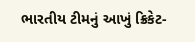ભારતીય ટીમનું આખું ક્રિકેટ-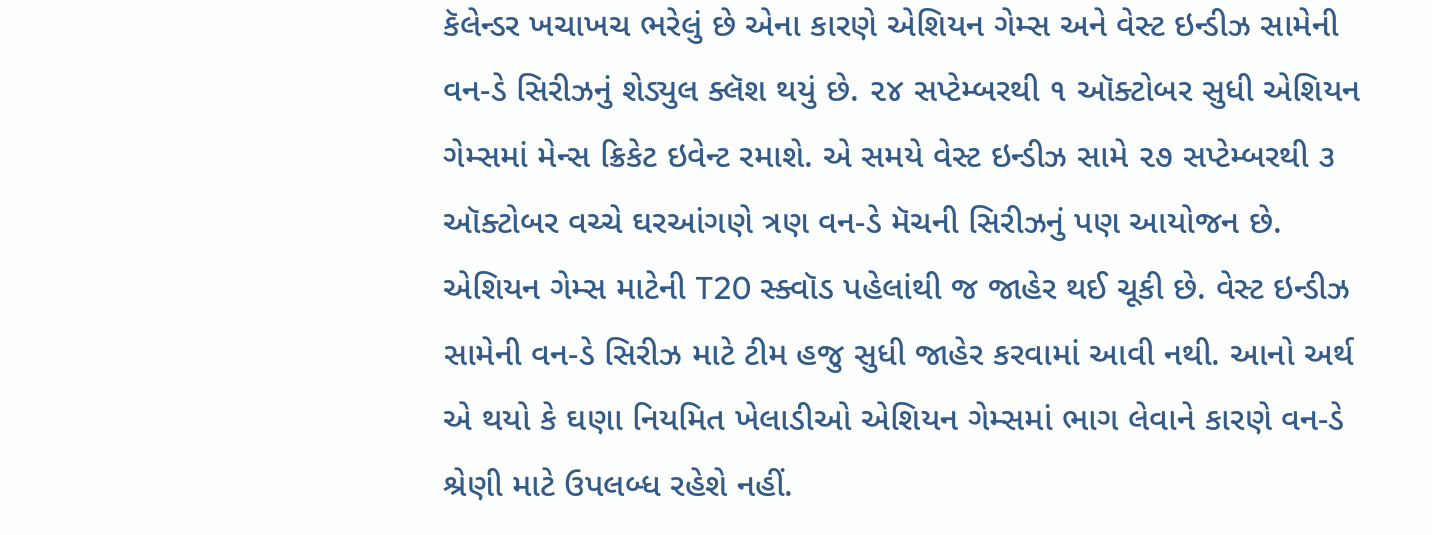કૅલેન્ડર ખચાખચ ભરેલું છે એના કારણે એશિયન ગેમ્સ અને વેસ્ટ ઇન્ડીઝ સામેની વન-ડે સિરીઝનું શેડ્યુલ ક્લૅશ થયું છે. ૨૪ સપ્ટેમ્બરથી ૧ ઑક્ટોબર સુધી એશિયન ગેમ્સમાં મેન્સ ક્રિકેટ ઇવેન્ટ રમાશે. એ સમયે વેસ્ટ ઇન્ડીઝ સામે ૨૭ સપ્ટેમ્બરથી ૩ ઑક્ટોબર વચ્ચે ઘરઆંગણે ત્રણ વન-ડે મૅચની સિરીઝનું પણ આયોજન છે.
એશિયન ગેમ્સ માટેની T20 સ્ક્વૉડ પહેલાંથી જ જાહેર થઈ ચૂકી છે. વેસ્ટ ઇન્ડીઝ સામેની વન-ડે સિરીઝ માટે ટીમ હજુ સુધી જાહેર કરવામાં આવી નથી. આનો અર્થ એ થયો કે ઘણા નિયમિત ખેલાડીઓ એશિયન ગેમ્સમાં ભાગ લેવાને કારણે વન-ડે શ્રેણી માટે ઉપલબ્ધ રહેશે નહીં.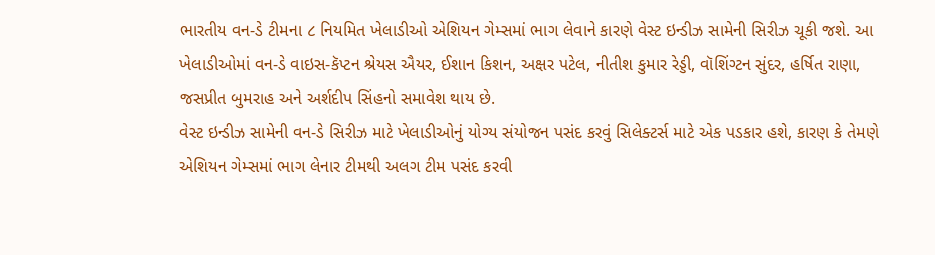ભારતીય વન-ડે ટીમના ૮ નિયમિત ખેલાડીઓ એશિયન ગેમ્સમાં ભાગ લેવાને કારણે વેસ્ટ ઇન્ડીઝ સામેની સિરીઝ ચૂકી જશે. આ ખેલાડીઓમાં વન-ડે વાઇસ-કૅપ્ટન શ્રેયસ ઐયર, ઈશાન કિશન, અક્ષર પટેલ, નીતીશ કુમાર રેડ્ડી, વૉશિંગ્ટન સુંદર, હર્ષિત રાણા, જસપ્રીત બુમરાહ અને અર્શદીપ સિંહનો સમાવેશ થાય છે.
વેસ્ટ ઇન્ડીઝ સામેની વન-ડે સિરીઝ માટે ખેલાડીઓનું યોગ્ય સંયોજન પસંદ કરવું સિલેક્ટર્સ માટે એક પડકાર હશે, કારણ કે તેમણે એશિયન ગેમ્સમાં ભાગ લેનાર ટીમથી અલગ ટીમ પસંદ કરવી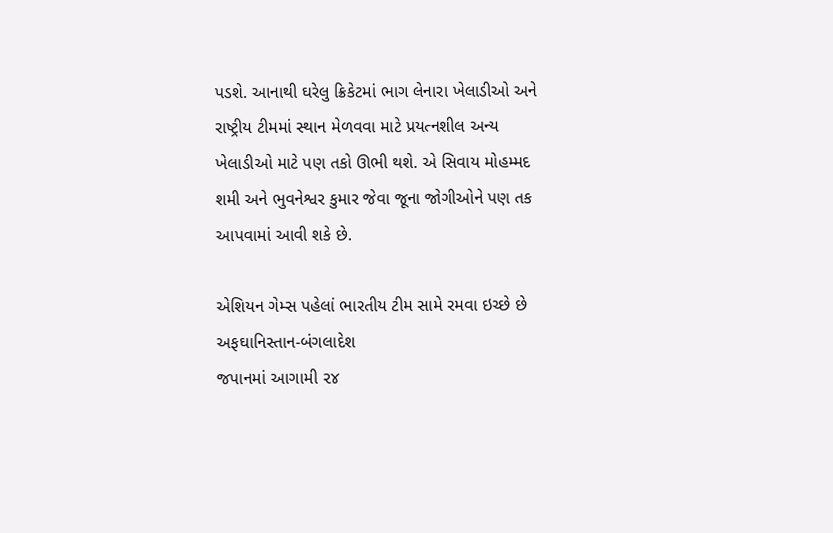પડશે. આનાથી ઘરેલુ ક્રિકેટમાં ભાગ લેનારા ખેલાડીઓ અને રાષ્ટ્રીય ટીમમાં સ્થાન મેળવવા માટે પ્રયત્નશીલ અન્ય ખેલાડીઓ માટે પણ તકો ઊભી થશે. એ સિવાય મોહમ્મદ શમી અને ભુવનેશ્વર કુમાર જેવા જૂના જોગીઓને પણ તક આપવામાં આવી શકે છે.

એશિયન ગેમ્સ પહેલાં ભારતીય ટીમ સામે રમવા ઇચ્છે છે અફઘાનિસ્તાન-બંગલાદેશ
જપાનમાં આગામી ૨૪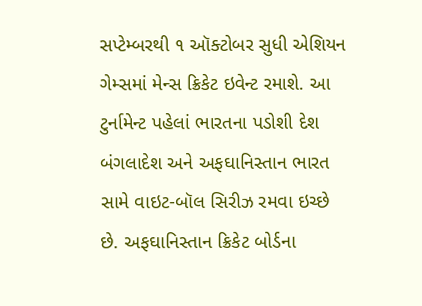સપ્ટેમ્બરથી ૧ ઑક્ટોબર સુધી એશિયન ગેમ્સમાં મેન્સ ક્રિકેટ ઇવેન્ટ રમાશે. આ ટુર્નામેન્ટ પહેલાં ભારતના પડોશી દેશ બંગલાદેશ અને અફઘાનિસ્તાન ભારત સામે વાઇટ-બૉલ સિરીઝ રમવા ઇચ્છે છે. અફઘાનિસ્તાન ક્રિકેટ બોર્ડના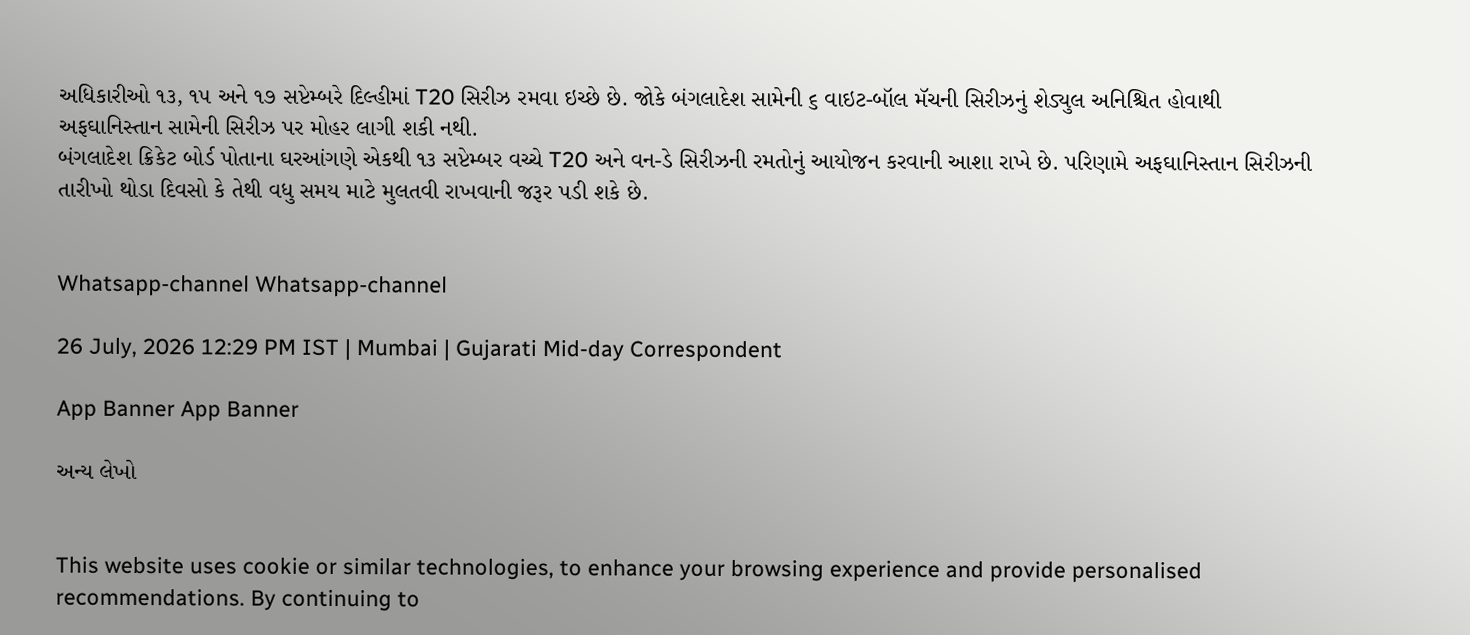અધિકારીઓ ૧૩, ૧૫ અને ૧૭ સપ્ટેમ્બરે દિલ્હીમાં T20 સિરીઝ રમવા ઇચ્છે છે. જોકે બંગલાદેશ સામેની ૬ વાઇટ-બૉલ મૅચની સિરીઝનું શેડ્યુલ અનિશ્ચિત હોવાથી અફઘાનિસ્તાન સામેની સિરીઝ પર મોહર લાગી શકી નથી.
બંગલાદેશ ક્રિકેટ બોર્ડ પોતાના ઘરઆંગણે એકથી ૧૩ સપ્ટેમ્બર વચ્ચે T20 અને વન-ડે સિરીઝની રમતોનું આયોજન કરવાની આશા રાખે છે. પરિણામે અફઘાનિસ્તાન સિરીઝની તારીખો થોડા દિવસો કે તેથી વધુ સમય માટે મુલતવી રાખવાની જરૂર પડી શકે છે.


Whatsapp-channel Whatsapp-channel

26 July, 2026 12:29 PM IST | Mumbai | Gujarati Mid-day Correspondent

App Banner App Banner

અન્ય લેખો


This website uses cookie or similar technologies, to enhance your browsing experience and provide personalised recommendations. By continuing to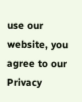use our website, you agree to our Privacy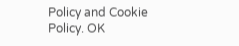Policy and Cookie Policy. OK